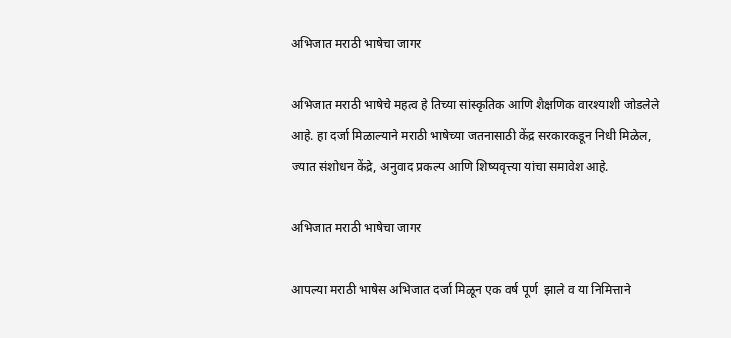अभिजात मराठी भाषेचा जागर

अभिजात मराठी भाषेचे महत्व हे तिच्या सांस्कृतिक आणि शैक्षणिक वारश्याशी जोडलेले आहे. हा दर्जा मिळाल्याने मराठी भाषेच्या जतनासाठी केंद्र सरकारकडून निधी मिळेल, ज्यात संशोधन केंद्रे, अनुवाद प्रकल्प आणि शिष्यवृत्त्या यांचा समावेश आहे.

अभिजात मराठी भाषेचा जागर

आपल्या मराठी भाषेस अभिजात दर्जा मिळून एक वर्ष पूर्ण  झाले व या निमित्ताने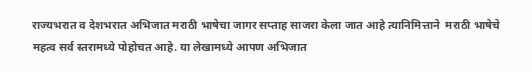राज्यभरात व देशभरात अभिजात मराठी भाषेचा जागर सप्ताह साजरा केला जात आहे त्यानिमित्ताने  मराठी भाषेचे महत्व सर्व स्तरामध्ये पोहोचत आहे. या लेखामध्ये आपण अभिजात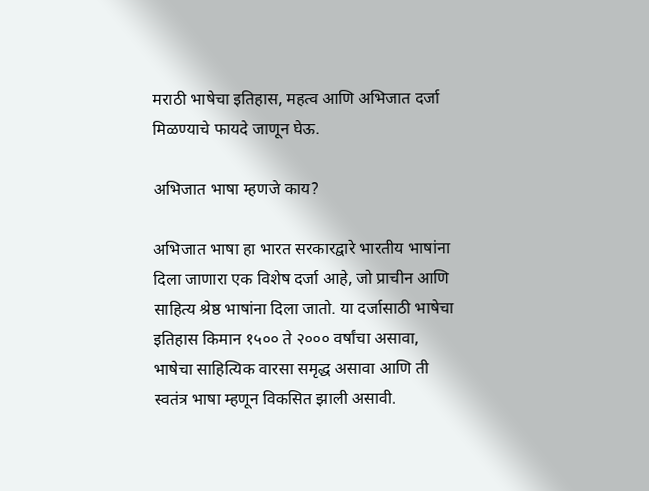मराठी भाषेचा इतिहास, महत्व आणि अभिजात दर्जा मिळण्याचे फायदे जाणून घेऊ.

अभिजात भाषा म्हणजे काय?

अभिजात भाषा हा भारत सरकारद्वारे भारतीय भाषांना दिला जाणारा एक विशेष दर्जा आहे, जो प्राचीन आणि साहित्य श्रेष्ठ भाषांना दिला जातो. या दर्जासाठी भाषेचा इतिहास किमान १५०० ते २००० वर्षांचा असावा, भाषेचा साहित्यिक वारसा समृद्ध असावा आणि ती स्वतंत्र भाषा म्हणून विकसित झाली असावी.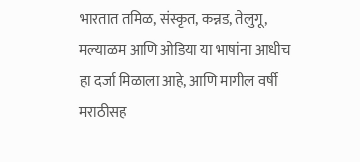भारतात तमिळ, संस्कृत, कन्नड, तेलुगू, मल्याळम आणि ओडिया या भाषांना आधीच हा दर्जा मिळाला आहे, आणि मागील वर्षी मराठीसह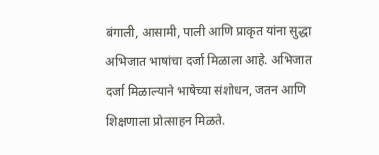बंगाली, आसामी, पाली आणि प्राकृत यांना सुद्धा अभिजात भाषांचा दर्जा मिळाला आहे. अभिजात दर्जा मिळाल्याने भाषेच्या संशोधन, जतन आणि शिक्षणाला प्रोत्साहन मिळते.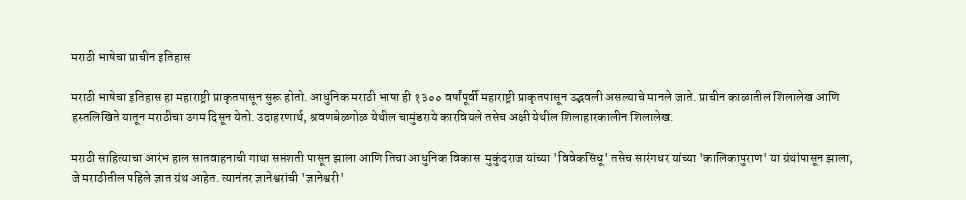मराठी भाषेचा प्राचीन इतिहास

मराठी भाषेचा इतिहास हा महाराष्ट्री प्राकृतपासून सुरू होतो. आधुनिक मराठी भाषा ही १३०० वर्षांपूर्वी महाराष्ट्री प्राकृतपासून उद्भवली असल्याचे मानले जाते. प्राचीन काळातील शिलालेख आणि हस्तलिखिते यातून मराठीचा उगम दिसून येतो. उदाहरणार्थ, श्रवणबेळगोळ येथील चामुंडराये कारवियले तसेच अक्षी येथील शिलाहारकालीन शिलालेख.

मराठी साहित्याचा आरंभ हाल सातवाहनाची गाथा सप्तशती पासून झाला आणि तिचा आधुनिक विकास  मुकुंदराज यांच्या 'विवेकसिंधू' तसेच सारंगधर यांच्या 'कालिकापुराण' या ग्रंथांपासून झाला, जे मराठीतील पहिले ज्ञात ग्रंथ आहेत. त्यानंतर ज्ञानेश्वरांची 'ज्ञानेश्वरी'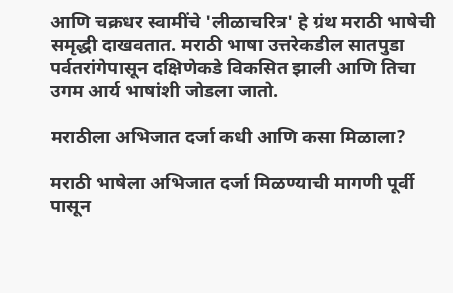आणि चक्रधर स्वामींचे 'लीळाचरित्र' हे ग्रंथ मराठी भाषेची समृद्धी दाखवतात. मराठी भाषा उत्तरेकडील सातपुडा पर्वतरांगेपासून दक्षिणेकडे विकसित झाली आणि तिचा उगम आर्य भाषांशी जोडला जातो.

मराठीला अभिजात दर्जा कधी आणि कसा मिळाला?

मराठी भाषेला अभिजात दर्जा मिळण्याची मागणी पूर्वी पासून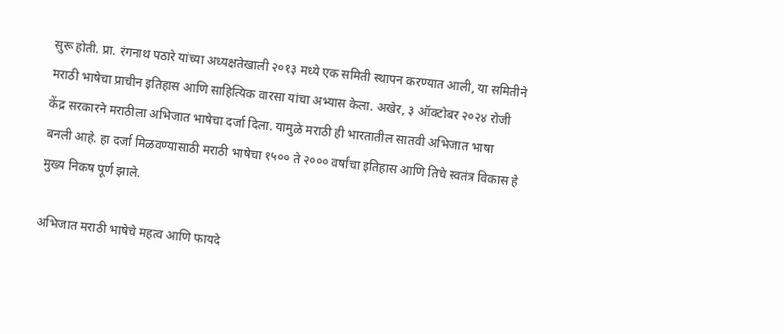सुरू होती. प्रा. रंगनाथ पठारे यांच्या अध्यक्षतेखाली २०१३ मध्ये एक समिती स्थापन करण्यात आली, या समितीने मराठी भाषेचा प्राचीन इतिहास आणि साहित्यिक वारसा यांचा अभ्यास केला. अखेर, ३ ऑक्टोबर २०२४ रोजी केंद्र सरकारने मराठीला अभिजात भाषेचा दर्जा दिला. यामुळे मराठी ही भारतातील सातवी अभिजात भाषा बनली आहे. हा दर्जा मिळवण्यासाठी मराठी भाषेचा १५०० ते २००० वर्षांचा इतिहास आणि तिचे स्वतंत्र विकास हे मुख्य निकष पूर्ण झाले.

अभिजात मराठी भाषेचे महत्व आणि फायदे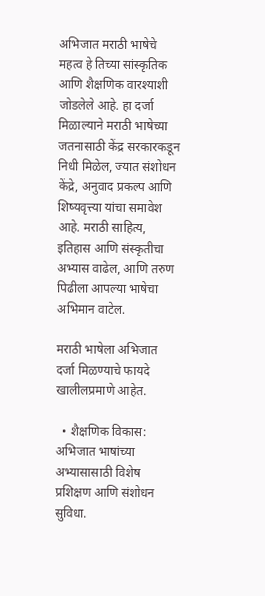अभिजात मराठी भाषेचे महत्व हे तिच्या सांस्कृतिक आणि शैक्षणिक वारश्याशी जोडलेले आहे. हा दर्जा मिळाल्याने मराठी भाषेच्या जतनासाठी केंद्र सरकारकडून निधी मिळेल, ज्यात संशोधन केंद्रे, अनुवाद प्रकल्प आणि शिष्यवृत्त्या यांचा समावेश आहे. मराठी साहित्य, इतिहास आणि संस्कृतीचा अभ्यास वाढेल, आणि तरुण पिढीला आपल्या भाषेचा अभिमान वाटेल.

मराठी भाषेला अभिजात दर्जा मिळण्याचे फायदे खालीलप्रमाणे आहेत.

  • शैक्षणिक विकास: अभिजात भाषांच्या अभ्यासासाठी विशेष प्रशिक्षण आणि संशोधन सुविधा.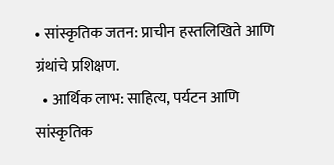• सांस्कृतिक जतन: प्राचीन हस्तलिखिते आणि ग्रंथांचे प्रशिक्षण.
  • आर्थिक लाभ: साहित्य, पर्यटन आणि सांस्कृतिक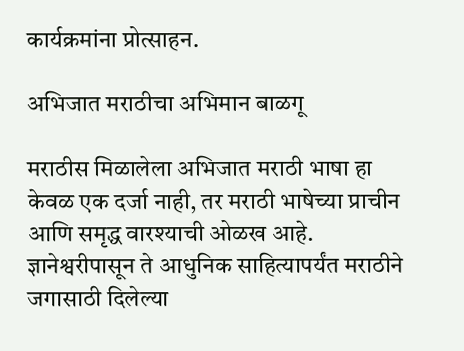कार्यक्रमांना प्रोत्साहन.

अभिजात मराठीचा अभिमान बाळगू

मराठीस मिळालेला अभिजात मराठी भाषा हा केवळ एक दर्जा नाही, तर मराठी भाषेच्या प्राचीन आणि समृद्ध वारश्याची ओळख आहे. ज्ञानेश्वरीपासून ते आधुनिक साहित्यापर्यंत मराठीने जगासाठी दिलेल्या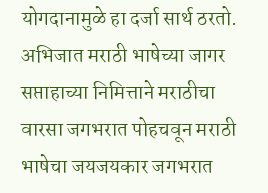योगदानामुळे हा दर्जा सार्थ ठरतो. अभिजात मराठी भाषेच्या जागर सप्ताहाच्या निमित्ताने मराठीचा वारसा जगभरात पोहचवून मराठी भाषेचा जयजयकार जगभरात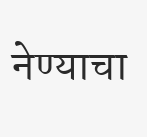नेण्याचा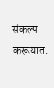संकल्प करूयात.